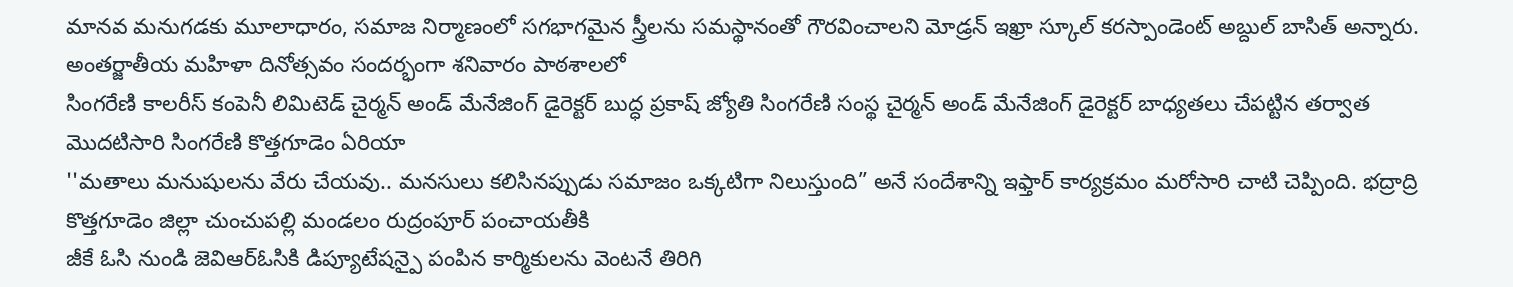మానవ మనుగడకు మూలాధారం, సమాజ నిర్మాణంలో సగభాగమైన స్త్రీలను సమస్థానంతో గౌరవించాలని మోడ్రన్ ఇఖ్రా స్కూల్ కరస్పాండెంట్ అబ్దుల్ బాసిత్ అన్నారు. అంతర్జాతీయ మహిళా దినోత్సవం సందర్భంగా శనివారం పాఠశాలలో
సింగరేణి కాలరీస్ కంపెనీ లిమిటెడ్ చైర్మన్ అండ్ మేనేజింగ్ డైరెక్టర్ బుద్ధ ప్రకాష్ జ్యోతి సింగరేణి సంస్థ చైర్మన్ అండ్ మేనేజింగ్ డైరెక్టర్ బాధ్యతలు చేపట్టిన తర్వాత మొదటిసారి సింగరేణి కొత్తగూడెం ఏరియా
''మతాలు మనుషులను వేరు చేయవు.. మనసులు కలిసినప్పుడు సమాజం ఒక్కటిగా నిలుస్తుంది” అనే సందేశాన్ని ఇఫ్తార్ కార్యక్రమం మరోసారి చాటి చెప్పింది. భద్రాద్రి కొత్తగూడెం జిల్లా చుంచుపల్లి మండలం రుద్రంపూర్ పంచాయతీకి
జీకే ఓసి నుండి జెవిఆర్ఓసికి డిప్యూటేషన్పై పంపిన కార్మికులను వెంటనే తిరిగి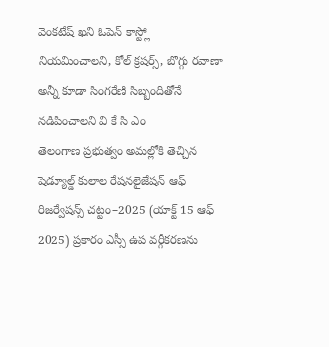వెంకటేష్ ఖని ఓపెన్ కాస్ట్లో నియమించాలని, కోల్ క్రషర్స్, బొగ్గు రవాణా అన్నీ కూడా సింగరేణి సిబ్బందితోనే నడిపించాలని వి కే సి ఎం
తెలంగాణ ప్రభుత్వం అమల్లోకి తెచ్చిన షెడ్యూల్డ్ కులాల రేషనలైజేషన్ ఆఫ్ రిజర్వేషన్స్ చట్టం–2025 (యాక్ట్ 15 ఆఫ్ 2025) ప్రకారం ఎస్సీ ఉప వర్గీకరణను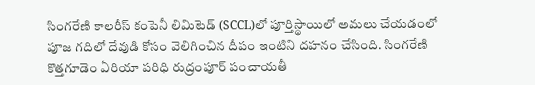సింగరేణి కాలరీస్ కంపెనీ లిమిటెడ్ (SCCL)లో పూర్తిస్థాయిలో అమలు చేయడంలో
పూజ గదిలో దేవుడి కోసం వెలిగించిన దీపం ఇంటిని దహనం చేసింది. సింగరేణి కొత్తగూడెం ఏరియా పరిధి రుద్రంపూర్ పంచాయతీ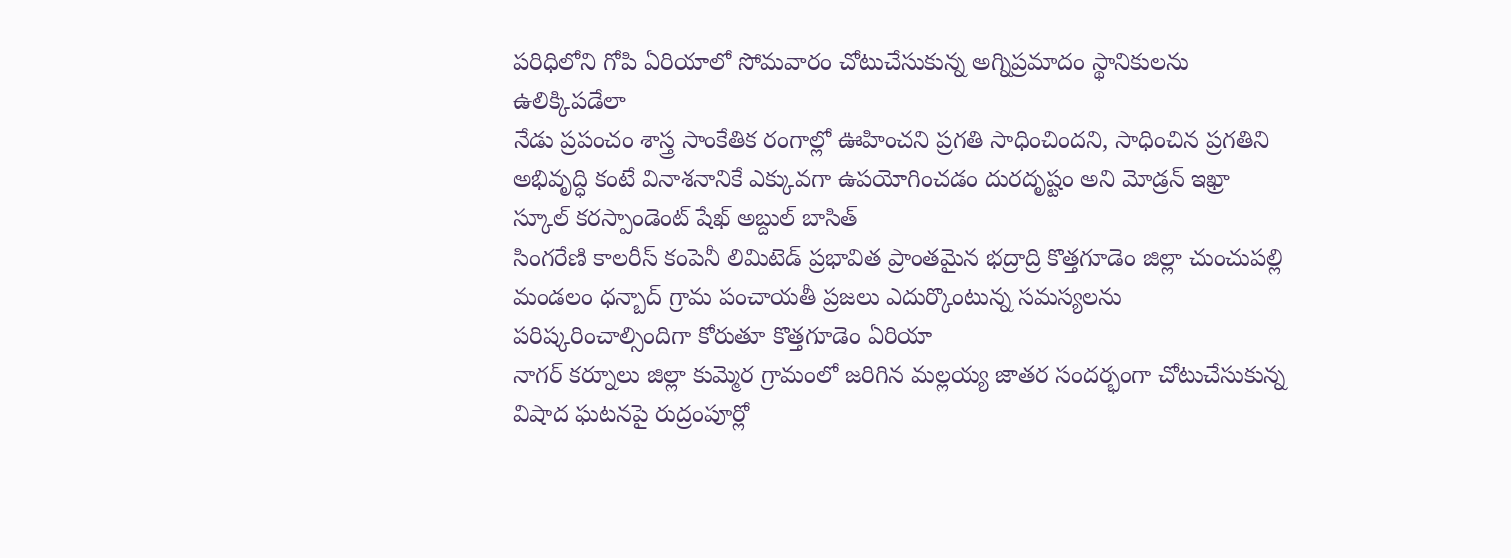పరిధిలోని గోపి ఏరియాలో సోమవారం చోటుచేసుకున్న అగ్నిప్రమాదం స్థానికులను ఉలిక్కిపడేలా
నేడు ప్రపంచం శాస్త్ర సాంకేతిక రంగాల్లో ఊహించని ప్రగతి సాధించిందని, సాధించిన ప్రగతిని అభివృద్ధి కంటే వినాశనానికే ఎక్కువగా ఉపయోగించడం దురదృష్టం అని మోడ్రన్ ఇఖ్రా స్కూల్ కరస్పాండెంట్ షేఖ్ అబ్దుల్ బాసిత్
సింగరేణి కాలరీస్ కంపెనీ లిమిటెడ్ ప్రభావిత ప్రాంతమైన భద్రాద్రి కొత్తగూడెం జిల్లా చుంచుపల్లి మండలం ధన్బాద్ గ్రామ పంచాయతీ ప్రజలు ఎదుర్కొంటున్న సమస్యలను పరిష్కరించాల్సిందిగా కోరుతూ కొత్తగూడెం ఏరియా
నాగర్ కర్నూలు జిల్లా కుమ్మెర గ్రామంలో జరిగిన మల్లయ్య జాతర సందర్భంగా చోటుచేసుకున్న విషాద ఘటనపై రుద్రంపూర్లో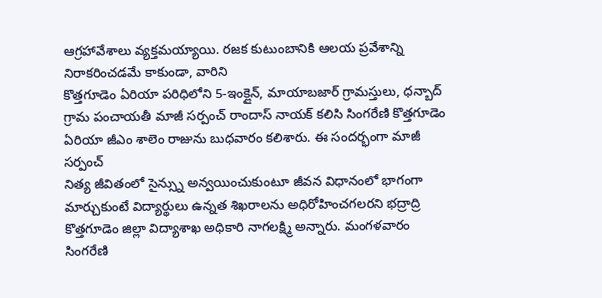ఆగ్రహావేశాలు వ్యక్తమయ్యాయి. రజక కుటుంబానికి ఆలయ ప్రవేశాన్ని నిరాకరించడమే కాకుండా, వారిని
కొత్తగూడెం ఏరియా పరిధిలోని 5-ఇంక్లైన్, మాయాబజార్ గ్రామస్తులు, ధన్బాద్ గ్రామ పంచాయతీ మాజీ సర్పంచ్ రాందాస్ నాయక్ కలిసి సింగరేణి కొత్తగూడెం ఏరియా జీఎం శాలెం రాజును బుధవారం కలిశారు. ఈ సందర్భంగా మాజీ సర్పంచ్
నిత్య జీవితంలో సైన్స్ను అన్వయించుకుంటూ జీవన విధానంలో భాగంగా మార్చుకుంటే విద్యార్థులు ఉన్నత శిఖరాలను అధిరోహించగలరని భద్రాద్రి కొత్తగూడెం జిల్లా విద్యాశాఖ అధికారి నాగలక్ష్మి అన్నారు. మంగళవారం
సింగరేణి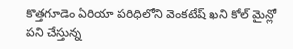కొత్తగూడెం ఏరియా పరిధిలోని వెంకటేష్ ఖని కోల్ మైన్లో పని చేస్తున్న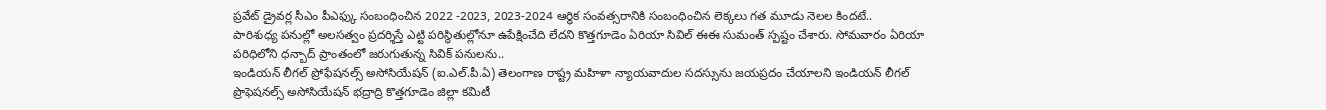ప్రవేట్ డ్రైవర్ల సీఎం పీఎఫ్కు సంబంధించిన 2022 -2023, 2023-2024 ఆర్థిక సంవత్సరానికి సంబంధించిన లెక్కలు గత మూడు నెలల కిందటే..
పారిశుధ్య పనుల్లో అలసత్వం ప్రదర్శిస్తే ఎట్టి పరిస్థితుల్లోనూ ఉపేక్షించేది లేదని కొత్తగూడెం ఏరియా సివిల్ ఈఈ సుమంత్ స్పష్టం చేశారు. సోమవారం ఏరియా పరిధిలోని ధన్బాద్ ప్రాంతంలో జరుగుతున్న సివిక్ పనులను..
ఇండియన్ లీగల్ ప్రోఫేషనల్స్ అసోసియేషన్ (ఐ.ఎల్.పీ.ఏ) తెలంగాణ రాష్ట్ర మహిళా న్యాయవాదుల సదస్సును జయప్రదం చేయాలని ఇండియన్ లీగల్ ప్రొఫెషనల్స్ అసోసియేషన్ భద్రాద్రి కొత్తగూడెం జిల్లా కమిటీ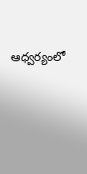ఆధ్వర్యంలో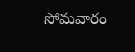సోమవారం